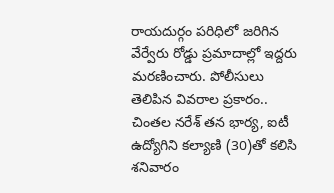రాయదుర్గం పరిధిలో జరిగిన వేర్వేరు రోడ్డు ప్రమాదాల్లో ఇద్దరు మరణించారు. పోలీసులు తెలిపిన వివరాల ప్రకారం.. చింతల నరేశ్ తన భార్య, ఐటీ ఉద్యోగిని కల్యాణి (30)తో కలిసి శనివారం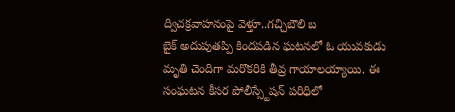ద్విచక్రవాహనంపై వెళ్తూ..గచ్చిబౌలి బ
బైక్ అదుపుతప్పి కిందపడిన ఘటనలో ఓ యువకుడు మృతి చెందిగా మరొకరికి తీవ్ర గాయాలయ్యాయి. ఈ సంఘటన కీసర పోలీస్స్టేషన్ పరిధిలో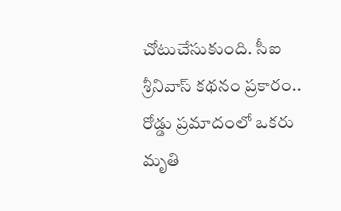చోటుచేసుకుంది. సీఐ శ్రీనివాస్ కథనం ప్రకారం..
రోడ్డు ప్రమాదంలో ఒకరు మృతి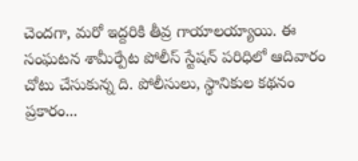చెందగా, మరో ఇద్దరికి తీవ్ర గాయాలయ్యాయి. ఈ సంఘటన శామీర్పేట పోలీస్ స్టేషన్ పరిధిలో ఆదివారం చోటు చేసుకున్న ది. పోలీసులు, స్థానికుల కథనం ప్రకారం...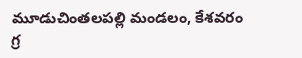మూడుచింతలపల్లి మండలం, కేశవరం గ్ర